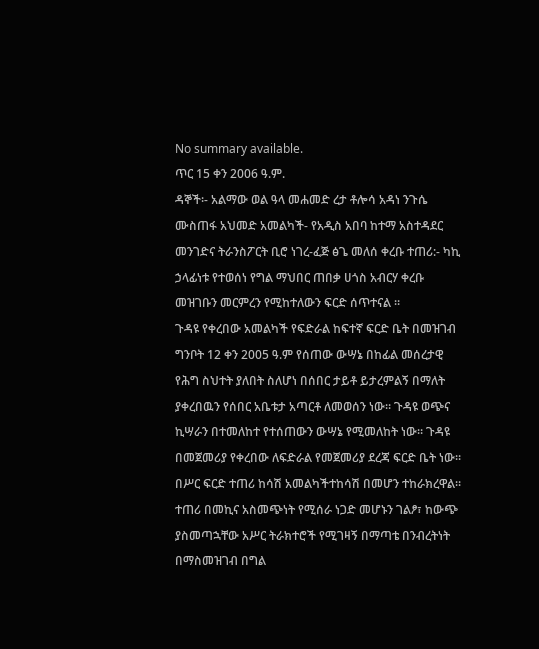No summary available.
ጥር 15 ቀን 2006 ዓ.ም.
ዳኞች፡- አልማው ወል ዓላ መሐመድ ረታ ቶሎሳ አዳነ ንጉሴ ሙስጠፋ አህመድ አመልካች- የአዲስ አበባ ከተማ አስተዳደር መንገድና ትራንስፖርት ቢሮ ነገረ-ፈጅ ፅጌ መለሰ ቀረቡ ተጠሪ:- ካኪ ኃላፊነቱ የተወሰነ የግል ማህበር ጠበቃ ሀጎስ አብርሃ ቀረቡ መዝገቡን መርምረን የሚከተለውን ፍርድ ሰጥተናል ።
ጉዳዩ የቀረበው አመልካች የፍድራል ከፍተኛ ፍርድ ቤት በመዝገብ ግንቦት 12 ቀን 2005 ዓ.ም የሰጠው ውሣኔ በከፊል መሰረታዊ የሕግ ስህተት ያለበት ስለሆነ በሰበር ታይቶ ይታረምልኝ በማለት ያቀረበዉን የሰበር አቤቱታ አጣርቶ ለመወሰን ነው። ጉዳዩ ወጭና ኪሣራን በተመለከተ የተሰጠውን ውሣኔ የሚመለከት ነው። ጉዳዩ በመጀመሪያ የቀረበው ለፍድራል የመጀመሪያ ደረጃ ፍርድ ቤት ነው። በሥር ፍርድ ተጠሪ ከሳሽ አመልካችተከሳሽ በመሆን ተከራክረዋል።
ተጠሪ በመኪና አስመጭነት የሚሰራ ነጋድ መሆኑን ገልፆ፣ ከውጭ ያስመጣኋቸው አሥር ትራክተሮች የሚገዛኝ በማጣቴ በንብረትነት በማስመዝገብ በግል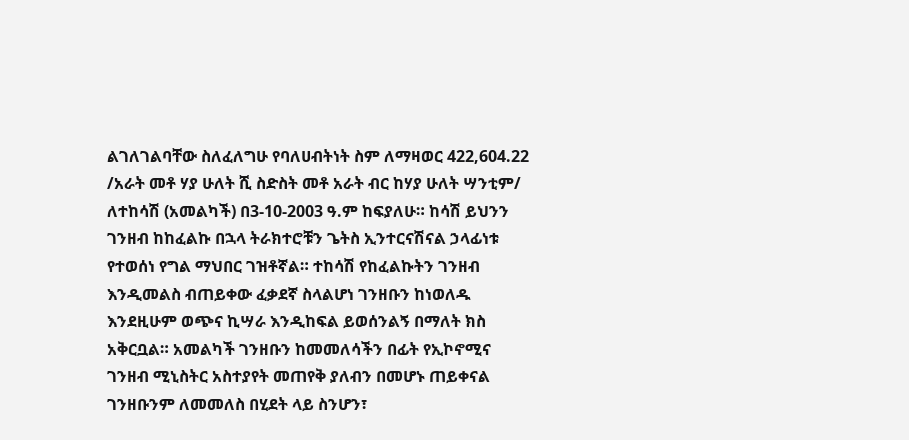ልገለገልባቸው ስለፈለግሁ የባለሀብትነት ስም ለማዛወር 422,604.22 /አራት መቶ ሃያ ሁለት ሺ ስድስት መቶ አራት ብር ከሃያ ሁለት ሣንቲም/ ለተከሳሽ (አመልካች) በ3-10-2003 ዓ.ም ከፍያለሁ። ከሳሽ ይህንን ገንዘብ ከከፈልኩ በኋላ ትራክተሮቹን ጌትስ ኢንተርናሽናል ኃላፊነቱ የተወሰነ የግል ማህበር ገዝቶኛል። ተከሳሽ የከፈልኩትን ገንዘብ እንዲመልስ ብጠይቀው ፈቃደኛ ስላልሆነ ገንዘቡን ከነወለዱ እንደዚሁም ወጭና ኪሣራ እንዲከፍል ይወሰንልኝ በማለት ክስ አቅርቧል። አመልካች ገንዘቡን ከመመለሳችን በፊት የኢኮኖሚና ገንዘብ ሚኒስትር አስተያየት መጠየቅ ያለብን በመሆኑ ጠይቀናል ገንዘቡንም ለመመለስ በሂደት ላይ ስንሆን፣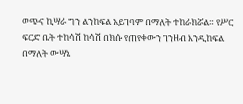ወጭና ኪሣራ ግን ልንከፍል አይገባም በማለት ተከራክሯል። የሥር ፍርድ ቤት ተከሳሽ ከሳሽ በክሱ የጠየቀውን ገንዘብ እንዲከፍል በማለት ውሣኔ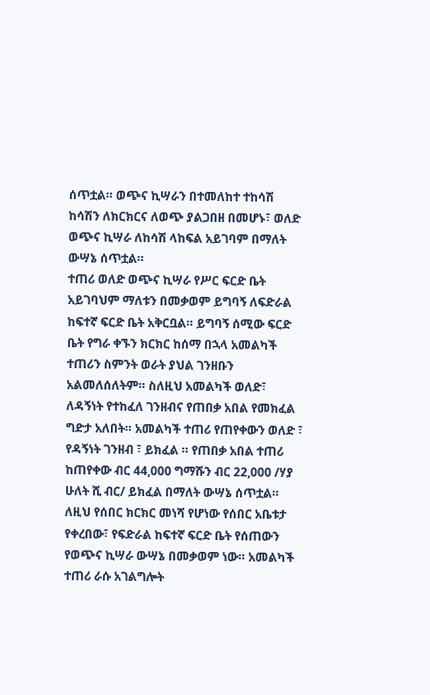ሰጥቷል። ወጭና ኪሣራን በተመለከተ ተከሳሽ ከሳሽን ለክርክርና ለወጭ ያልጋበዘ በመሆኑ፣ ወለድ ወጭና ኪሣራ ለከሳሽ ላከፍል አይገባም በማለት ውሣኔ ሰጥቷል።
ተጠሪ ወለድ ወጭና ኪሣራ የሥር ፍርድ ቤት አይገባህም ማለቱን በመቃወም ይግባኝ ለፍድራል ከፍተኛ ፍርድ ቤት አቅርቧል። ይግባኝ ሰሚው ፍርድ ቤት የግራ ቀኙን ክርክር ከሰማ በኋላ አመልካች ተጠሪን ስምንት ወራት ያህል ገንዘቡን አልመለሰለትም። ስለዚህ አመልካች ወለድ፣ ለዳኝነት የተከፈለ ገንዘብና የጠበቃ አበል የመክፈል ግድታ አለበት። አመልካች ተጠሪ የጠየቀውን ወለድ ፣ የዳኝነት ገንዘብ ፣ ይክፈል ። የጠበቃ አበል ተጠሪ ከጠየቀው ብር 44,000 ግማሹን ብር 22,000 /ሃያ ሁለት ሺ ብር/ ይክፈል በማለት ውሣኔ ሰጥቷል።
ለዚህ የሰበር ክርክር መነሻ የሆነው የሰበር አቤቱታ የቀረበው፣ የፍድራል ከፍተኛ ፍርድ ቤት የሰጠውን የወጭና ኪሣራ ውሣኔ በመቃወም ነው። አመልካች ተጠሪ ራሱ አገልግሎት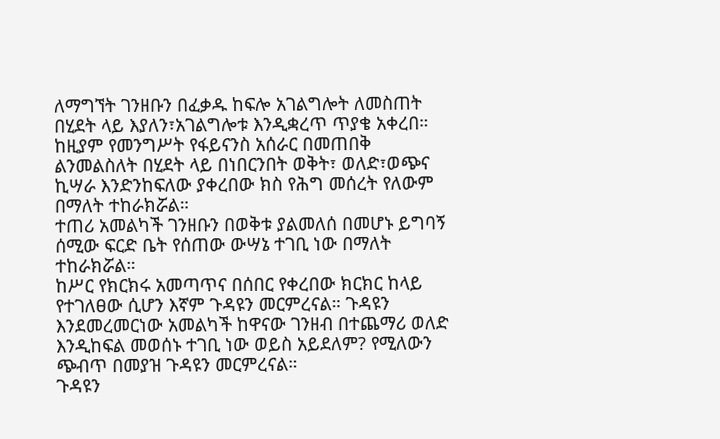ለማግኘት ገንዘቡን በፈቃዱ ከፍሎ አገልግሎት ለመስጠት በሂደት ላይ እያለን፣አገልግሎቱ እንዲቋረጥ ጥያቄ አቀረበ። ከዚያም የመንግሥት የፋይናንስ አሰራር በመጠበቅ ልንመልስለት በሂደት ላይ በነበርንበት ወቅት፣ ወለድ፣ወጭና ኪሣራ እንድንከፍለው ያቀረበው ክስ የሕግ መሰረት የለውም በማለት ተከራክሯል።
ተጠሪ አመልካች ገንዘቡን በወቅቱ ያልመለሰ በመሆኑ ይግባኝ ሰሚው ፍርድ ቤት የሰጠው ውሣኔ ተገቢ ነው በማለት ተከራክሯል።
ከሥር የክርክሩ አመጣጥና በሰበር የቀረበው ክርክር ከላይ የተገለፀው ሲሆን እኛም ጉዳዩን መርምረናል። ጉዳዩን እንደመረመርነው አመልካች ከዋናው ገንዘብ በተጨማሪ ወለድ እንዲከፍል መወሰኑ ተገቢ ነው ወይስ አይደለም? የሚለውን ጭብጥ በመያዝ ጉዳዩን መርምረናል።
ጉዳዩን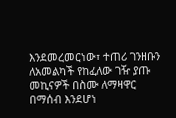እንደመረመርነው፣ ተጠሪ ገንዘቡን ለአመልካች የከፈለው ገዥ ያጡ መኪናዎች በስሙ ለማዛዋር በማሰብ እንደሆነ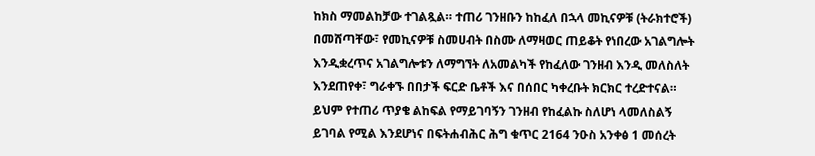ከክስ ማመልከቻው ተገልጿል። ተጠሪ ገንዘቡን ከከፈለ በኋላ መኪናዎቹ (ትራክተሮች) በመሸጣቸው፣ የመኪናዎቹ ስመሀብት በስሙ ለማዛወር ጠይቆት የነበረው አገልግሎት እንዲቋረጥና አገልግሎቱን ለማግኘት ለአመልካች የከፈለው ገንዘብ እንዲ መለስለት እንደጠየቀ፣ ግራቀኙ በበታች ፍርድ ቤቶች እና በሰበር ካቀረቡት ክርክር ተረድተናል። ይህም የተጠሪ ጥያቄ ልከፍል የማይገባኝን ገንዘብ የከፈልኩ ስለሆነ ላመለስልኝ ይገባል የሚል እንደሆነና በፍትሐብሕር ሕግ ቁጥር 2164 ንዑስ አንቀፅ 1 መሰረት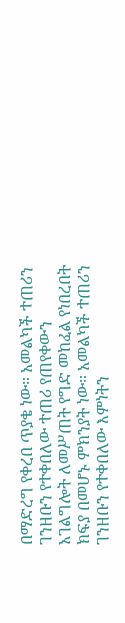በማድረግ የቀረበ ጥያቄ ነው። አመልካች ተጠሪን ገንዘቡን የተቀበለው ተጠሪ የጠየቀውን አገልግሎት ለመሥጠት የግድ መከፈል የነበረበት ክፍያ በመሆኑ ምክንያት ነው። አመልካች ተጠሪን ገንዘቡን የተቀበለው እምነትን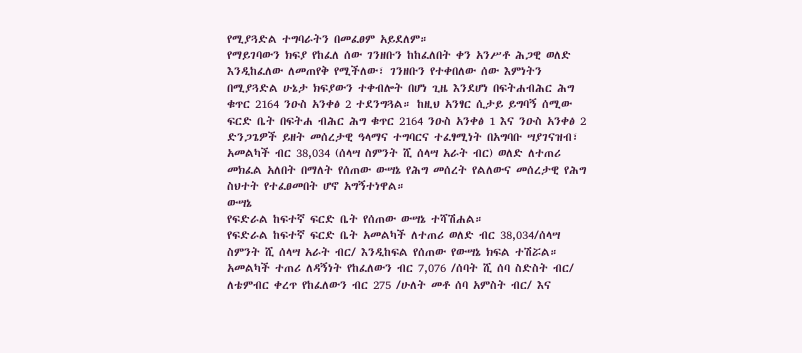የሚያጓድል ተግባራትን በመፈፀም አይደለም።
የማይገባውን ክፍያ የከፈለ ሰው ገንዘቡን ከከፈለበት ቀን አንሥቶ ሕጋዊ ወለድ እንዲከፈለው ለመጠየቅ የሚችለው፣ ገንዘቡን የተቀበለው ሰው እምነትን በሚያጓድል ሁኔታ ክፍያውን ተቀብሎት በሆነ ጊዜ እንደሆነ በፍትሐብሕር ሕግ ቁጥር 2164 ንዑስ አንቀፅ 2 ተደንግጓል። ከዚህ አንፃር ሲታይ ይግባኝ ሰሚው ፍርድ ቤት በፍትሐ ብሕር ሕግ ቁጥር 2164 ንዑስ አንቀፅ 1 እና ንዑስ አንቀፅ 2 ድንጋጌዎች ይዘት መሰረታዊ ዓላማና ተግባርና ተፈፃሚነት በአግባቡ ሣያገናዝብ፣ አመልካች ብር 38,034 (ሰላሣ ስምንት ሺ ሰላሣ አራት ብር) ወለድ ለተጠሪ መክፈል አለበት በማለት የሰጠው ውሣኔ የሕግ መሰረት የልለውና መሰረታዊ የሕግ ስህተት የተፈፀመበት ሆኖ አግኝተነዋል።
ውሣኔ
የፍድራል ከፍተኛ ፍርድ ቤት የሰጠው ውሣኔ ተሻሽሐል።
የፍድራል ከፍተኛ ፍርድ ቤት አመልካች ለተጠሪ ወለድ ብር 38,034/ሰላሣ ስምንት ሺ ሰላሣ አራት ብር/ እንዲከፍል የሰጠው የውሣኔ ክፍል ተሽሯል።
አመልካች ተጠሪ ለዳኝነት የከፈለውን ብር 7,076 /ሰባት ሺ ሰባ ስድስት ብር/ ለቴምብር ቀረጥ የከፈለውን ብር 275 /ሁለት መቶ ሰባ አምስት ብር/ እና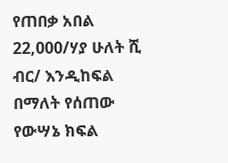የጠበቃ አበል 22,000/ሃያ ሁለት ሺ ብር/ እንዲከፍል በማለት የሰጠው የውሣኔ ክፍል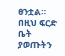ፀንቷል።
በዚህ ፍርድ ቤት ያወጡትን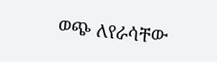ወጭ ለየራሳቸው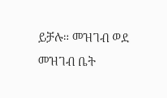ይቻሉ። መዝገብ ወደ መዝገብ ቤት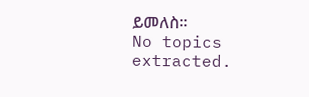ይመለስ።
No topics extracted.